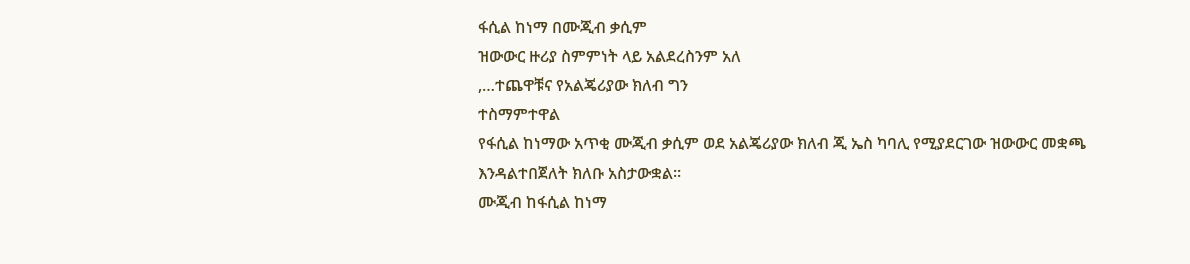ፋሲል ከነማ በሙጂብ ቃሲም
ዝውውር ዙሪያ ስምምነት ላይ አልደረስንም አለ
,…ተጨዋቹና የአልጄሪያው ክለብ ግን
ተስማምተዋል
የፋሲል ከነማው አጥቂ ሙጂብ ቃሲም ወደ አልጄሪያው ክለብ ጂ ኤስ ካባሊ የሚያደርገው ዝውውር መቋጫ እንዳልተበጀለት ክለቡ አስታውቋል።
ሙጂብ ከፋሲል ከነማ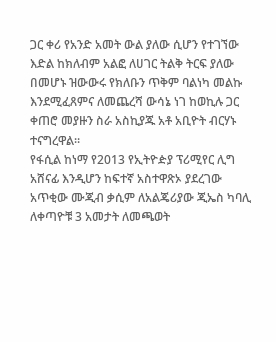ጋር ቀሪ የአንድ አመት ውል ያለው ሲሆን የተገኘው እድል ከክለብም አልፎ ለሀገር ትልቅ ትርፍ ያለው በመሆኑ ዝውውሩ የክለቡን ጥቅም ባልነካ መልኩ እንደሚፈጸምና ለመጨረሻ ውሳኔ ነገ ከወኪሉ ጋር ቀጠሮ መያዙን ስራ አስኪያጁ አቶ አቢዮት ብርሃኑ ተናግረዋል።
የፋሲል ከነማ የ2013 የኢትዮዽያ ፕሪሚየር ሊግ አሸናፊ እንዲሆን ከፍተኛ አስተዋጽኦ ያደረገው አጥቂው ሙጂብ ቃሲም ለአልጄሪያው ጂኤስ ካባሊ ለቀጣዮቹ 3 አመታት ለመጫወት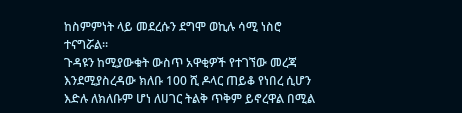ከስምምነት ላይ መደረሱን ደግሞ ወኪሉ ሳሚ ነስሮ ተናግሯል።
ጉዳዩን ከሚያውቁት ውስጥ አዋቂዎች የተገኘው መረጃ እንደሚያስረዳው ክለቡ 100 ሺ ዶላር ጠይቆ የነበረ ሲሆን እድሉ ለክለቡም ሆነ ለሀገር ትልቅ ጥቅም ይኖረዋል በሚል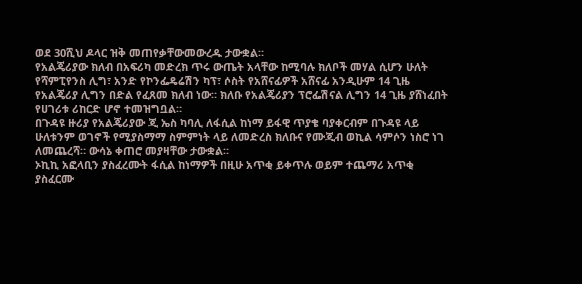ወደ 30ሺህ ዶላር ዝቅ መጠየቃቸውመውረዱ ታውቋል።
የአልጄሪያው ክለብ በአፍሪካ መድረክ ጥሩ ውጤት አላቸው ከሚባሉ ክለቦች መሃል ሲሆን ሁለት የሻምፒየንስ ሊግ፣ አንድ የኮንፌዴሬሽን ካፕ፣ ሶስት የአሸናፊዎች አሸናፊ አንዲሁም 14 ጊዜ የአልጄሪያ ሊግን በድል የፈጸመ ክለብ ነው። ክለቡ የአልጄሪያን ፕሮፌሽናል ሊግን 14 ጊዜ ያሸነፈበት የሀገሪቱ ሪከርድ ሆኖ ተመዝግቧል።
በጉዳዩ ዙሪያ የአልጄሪያው ጂ ኤስ ካባሊ ለፋሲል ከነማ ይፋዊ ጥያቄ ባያቀርብም በጉዳዩ ላይ ሁለቱንም ወገኖች የሚያስማማ ስምምነት ላይ ለመድረስ ክለቡና የሙጂብ ወኪል ሳምሶን ነስሮ ነገ ለመጨረሻ። ውሳኔ ቀጠሮ መያዛቸው ታውቋል።
ኦኪኪ አፎላቢን ያስፈረሙት ፋሲል ከነማዎች በዚሁ አጥቂ ይቀጥሉ ወይም ተጨማሪ አጥቂ ያስፈርሙ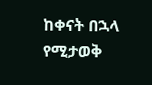ከቀናት በኋላ የሚታወቅ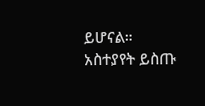ይሆናል።
አስተያየት ይስጡ